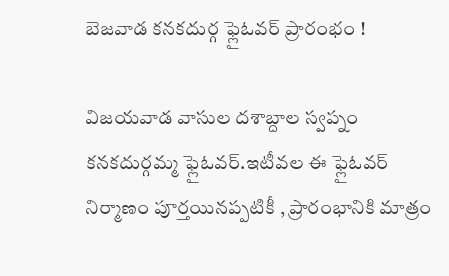బెజవాడ కనకదుర్గ ఫ్లైఓవర్‌ ప్రారంభం !

విజయవాడ వాసుల దశాబ్దాల స్వప్నం కనకదుర్గమ్మ ఫ్లైఓవర్.ఇటీవల ఈ ఫ్లైఓవర్ నిర్మాణం పూర్తయినప్పటికీ , ప్రారంభానికి మాత్రం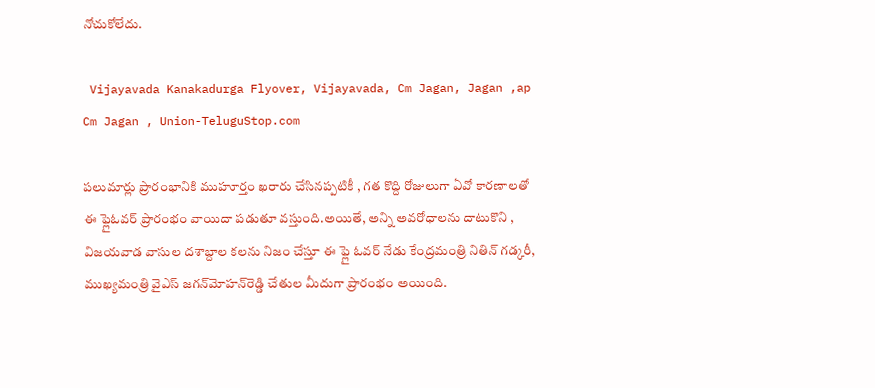నోచుకోలేదు.

 Vijayavada Kanakadurga Flyover, Vijayavada, Cm Jagan, Jagan ,ap Cm Jagan , Union-TeluguStop.com

పలుమార్లు ప్రారంభానికి ముహూర్తం ఖరారు చేసినప్పటికీ , గత కొద్ది రోజులుగా ఏవో కారణాలతో ఈ ఫ్లైఓవర్‌ ప్రారంభం వాయిదా పడుతూ వస్తుంది.అయితే, అన్ని అవరోధాలను దాటుకొని , విజయవాడ వాసుల దశాబ్దాల కలను నిజం చేస్తూ ఈ ఫ్లై ఓవర్ నేడు కేంద్రమంత్రి నితిన్‌ గడ్కరీ, ముఖ్యమంత్రి వైఎస్‌ జగన్‌మోహన్‌రెడ్డి చేతుల మీదుగా ప్రారంభం అయింది.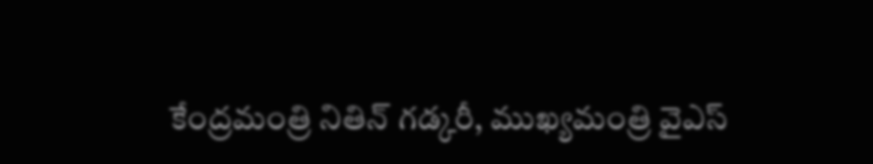కేంద్రమంత్రి నితిన్‌ గడ్కరీ, ముఖ్యమంత్రి వైఎస్‌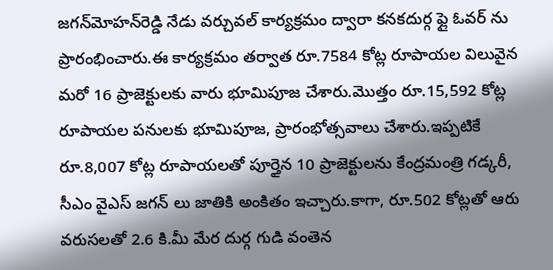జగన్‌మోహన్‌రెడ్డి నేడు వర్చువల్‌ కార్యక్రమం ద్వారా కనకదుర్గ ఫ్లై ఓవర్‌ ను ప్రారంభించారు.ఈ కార్యక్రమం తర్వాత రూ.7584 కోట్ల రూపాయల విలువైన మరో 16 ప్రాజెక్టులకు వారు భూమిపూజ చేశారు.మొత్తం రూ.15,592 కోట్ల రూపాయల పనులకు భూమిపూజ, ప్రారంభోత్సవాలు చేశారు.ఇప్పటికే రూ.8,007 కోట్ల రూపాయలతో పూర్తైన 10 ప్రాజెక్టులను కేంద్రమంత్రి గడ్కరీ, సీఎం వైఎస్ జగన్‌ లు జాతికి అంకితం ఇచ్చారు.కాగా, రూ.502 కోట్లతో ఆరు వరుసలతో 2.6 కి.మీ మేర దుర్గ గుడి వంతెన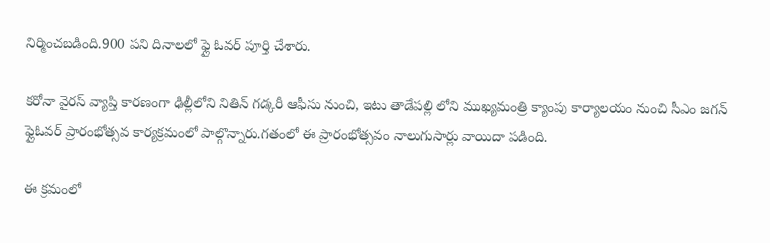నిర్మించబడింది.900 పని దినాలలో ఫ్లై ఓవర్‌ పూర్తి చేశారు.

కరోనా వైరస్ వ్యాప్తి కారణంగా ఢిల్లీలోని నితిన్‌ గడ్కరీ ఆఫీసు నుంచి, ఇటు తాడేపల్లి లోని ముఖ్యమంత్రి క్యాంపు కార్యాలయం నుంచి సీఎం జగన్‌ ఫ్లైఓవర్‌ ప్రారంభోత్సవ కార్యక్రమంలో పాల్గొన్నారు.గతంలో ఈ ప్రారంభోత్సవం నాలుగుసార్లు వాయిదా పడింది.

ఈ క్రమంలో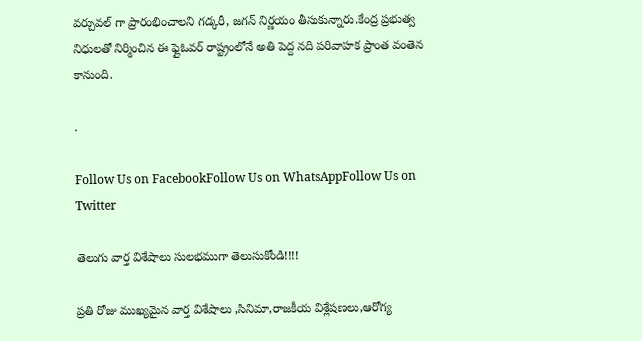వర్చువల్‌ గా ప్రారంభించాలని గడ్కరీ, జగన్‌ నిర్ణయం తీసుకున్నారు.కేంద్ర ప్రభుత్వ నిధులతో నిర్మించిన ఈ ఫ్లైఓవర్‌ రాష్ట్రంలోనే అతి పెద్ద నది పరివాహక ప్రాంత వంతెన కానుంది.

.

Follow Us on FacebookFollow Us on WhatsAppFollow Us on Twitter

తెలుగు వార్త విశేషాలు సులభముగా తెలుసుకోండి!!!!

ప్రతి రోజు ముఖ్యమైన వార్త విశేషాలు ,సినిమా,రాజకీయ విశ్లేషణలు,ఆరోగ్య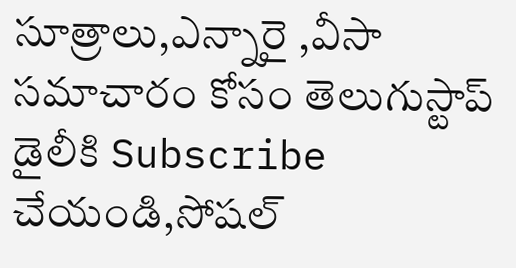సూత్రాలు,ఎన్నారై ,వీసా సమాచారం కోసం తెలుగుస్టాప్ డైలీకి Subscribe చేయండి,సోషల్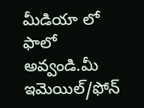మీడియా లో ఫాలో అవ్వండి.మీ ఇమెయిల్/ఫోన్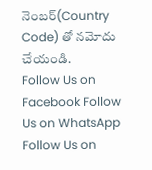నెంబర్(Country Code) తో నమోదు చేయండి.
Follow Us on Facebook Follow Us on WhatsApp  Follow Us on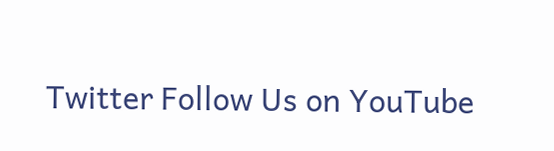Twitter Follow Us on YouTube